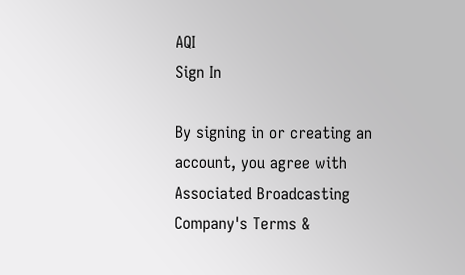AQI
Sign In

By signing in or creating an account, you agree with Associated Broadcasting Company's Terms &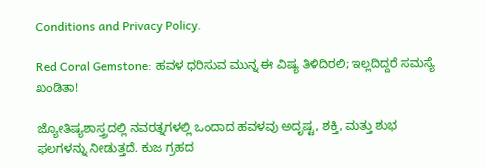Conditions and Privacy Policy.

Red Coral Gemstone: ಹವಳ ಧರಿಸುವ ಮುನ್ನ ಈ ವಿಷ್ಯ ತಿಳಿದಿರಲಿ; ಇಲ್ಲದಿದ್ದರೆ ಸಮಸ್ಯೆ ಖಂಡಿತಾ!

ಜ್ಯೋತಿಷ್ಯಶಾಸ್ತ್ರದಲ್ಲಿ ನವರತ್ನಗಳಲ್ಲಿ ಒಂದಾದ ಹವಳವು ಅದೃಷ್ಟ, ಶಕ್ತಿ, ಮತ್ತು ಶುಭ ಫಲಗಳನ್ನು ನೀಡುತ್ತದೆ. ಕುಜ ಗ್ರಹದ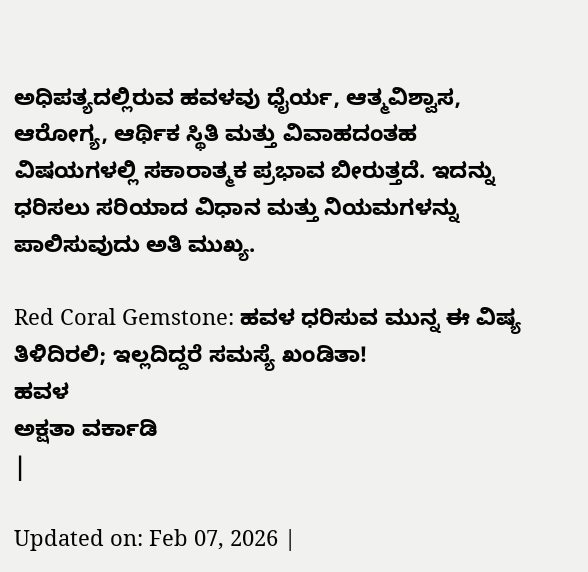ಅಧಿಪತ್ಯದಲ್ಲಿರುವ ಹವಳವು ಧೈರ್ಯ, ಆತ್ಮವಿಶ್ವಾಸ, ಆರೋಗ್ಯ, ಆರ್ಥಿಕ ಸ್ಥಿತಿ ಮತ್ತು ವಿವಾಹದಂತಹ ವಿಷಯಗಳಲ್ಲಿ ಸಕಾರಾತ್ಮಕ ಪ್ರಭಾವ ಬೀರುತ್ತದೆ. ಇದನ್ನು ಧರಿಸಲು ಸರಿಯಾದ ವಿಧಾನ ಮತ್ತು ನಿಯಮಗಳನ್ನು ಪಾಲಿಸುವುದು ಅತಿ ಮುಖ್ಯ.

Red Coral Gemstone: ಹವಳ ಧರಿಸುವ ಮುನ್ನ ಈ ವಿಷ್ಯ ತಿಳಿದಿರಲಿ; ಇಲ್ಲದಿದ್ದರೆ ಸಮಸ್ಯೆ ಖಂಡಿತಾ!
ಹವಳ
ಅಕ್ಷತಾ ವರ್ಕಾಡಿ
|

Updated on: Feb 07, 2026 |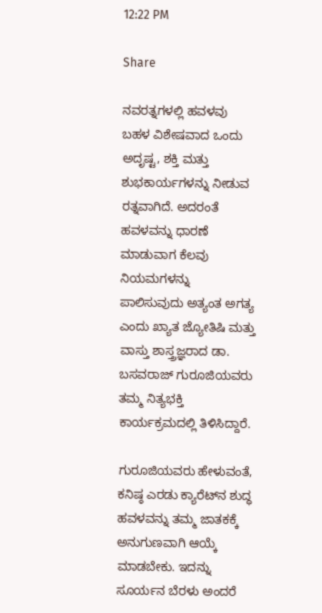12:22 PM

Share

ನವರತ್ನಗಳಲ್ಲಿ ಹವಳವು ಬಹಳ ವಿಶೇಷವಾದ ಒಂದು ಅದೃಷ್ಟ, ಶಕ್ತಿ ಮತ್ತು ಶುಭಕಾರ್ಯಗಳನ್ನು ನೀಡುವ ರತ್ನವಾಗಿದೆ. ಅದರಂತೆ ಹವಳವನ್ನು ಧಾರಣೆ ಮಾಡುವಾಗ ಕೆಲವು ನಿಯಮಗಳನ್ನು ಪಾಲಿಸುವುದು ಅತ್ಯಂತ ಅಗತ್ಯ ಎಂದು ಖ್ಯಾತ ಜ್ಯೋತಿಷಿ ಮತ್ತು ವಾಸ್ತು ಶಾಸ್ತ್ರಜ್ಞರಾದ ಡಾ. ಬಸವರಾಜ್ ಗುರೂಜಿಯವರು ತಮ್ಮ ನಿತ್ಯಭಕ್ತಿ ಕಾರ್ಯಕ್ರಮದಲ್ಲಿ ತಿಳಿಸಿದ್ದಾರೆ.

ಗುರೂಜಿಯವರು ಹೇಳುವಂತೆ, ಕನಿಷ್ಠ ಎರಡು ಕ್ಯಾರೆಟ್‌ನ ಶುದ್ಧ ಹವಳವನ್ನು ತಮ್ಮ ಜಾತಕಕ್ಕೆ ಅನುಗುಣವಾಗಿ ಆಯ್ಕೆ ಮಾಡಬೇಕು. ಇದನ್ನು ಸೂರ್ಯನ ಬೆರಳು ಅಂದರೆ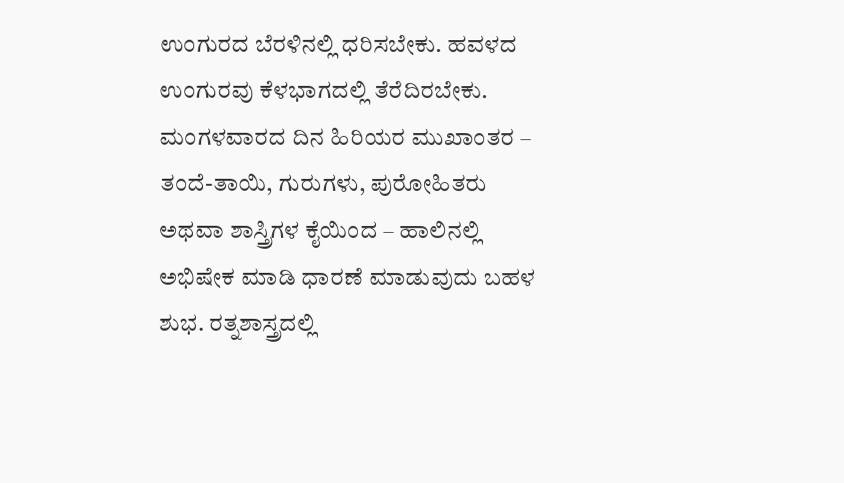ಉಂಗುರದ ಬೆರಳಿನಲ್ಲಿ ಧರಿಸಬೇಕು. ಹವಳದ ಉಂಗುರವು ಕೆಳಭಾಗದಲ್ಲಿ ತೆರೆದಿರಬೇಕು. ಮಂಗಳವಾರದ ದಿನ ಹಿರಿಯರ ಮುಖಾಂತರ – ತಂದೆ-ತಾಯಿ, ಗುರುಗಳು, ಪುರೋಹಿತರು ಅಥವಾ ಶಾಸ್ತ್ರಿಗಳ ಕೈಯಿಂದ – ಹಾಲಿನಲ್ಲಿ ಅಭಿಷೇಕ ಮಾಡಿ ಧಾರಣೆ ಮಾಡುವುದು ಬಹಳ ಶುಭ. ರತ್ನಶಾಸ್ತ್ರದಲ್ಲಿ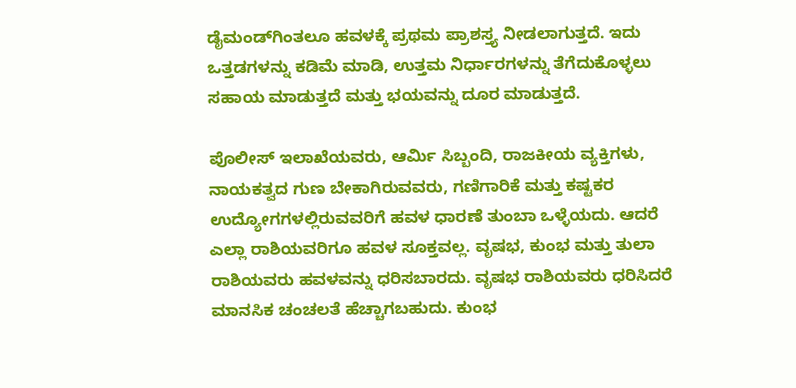ಡೈಮಂಡ್‌ಗಿಂತಲೂ ಹವಳಕ್ಕೆ ಪ್ರಥಮ ಪ್ರಾಶಸ್ತ್ಯ ನೀಡಲಾಗುತ್ತದೆ. ಇದು ಒತ್ತಡಗಳನ್ನು ಕಡಿಮೆ ಮಾಡಿ, ಉತ್ತಮ ನಿರ್ಧಾರಗಳನ್ನು ತೆಗೆದುಕೊಳ್ಳಲು ಸಹಾಯ ಮಾಡುತ್ತದೆ ಮತ್ತು ಭಯವನ್ನು ದೂರ ಮಾಡುತ್ತದೆ.

ಪೊಲೀಸ್ ಇಲಾಖೆಯವರು, ಆರ್ಮಿ ಸಿಬ್ಬಂದಿ, ರಾಜಕೀಯ ವ್ಯಕ್ತಿಗಳು, ನಾಯಕತ್ವದ ಗುಣ ಬೇಕಾಗಿರುವವರು, ಗಣಿಗಾರಿಕೆ ಮತ್ತು ಕಷ್ಟಕರ ಉದ್ಯೋಗಗಳಲ್ಲಿರುವವರಿಗೆ ಹವಳ ಧಾರಣೆ ತುಂಬಾ ಒಳ್ಳೆಯದು. ಆದರೆ ಎಲ್ಲಾ ರಾಶಿಯವರಿಗೂ ಹವಳ ಸೂಕ್ತವಲ್ಲ. ವೃಷಭ, ಕುಂಭ ಮತ್ತು ತುಲಾ ರಾಶಿಯವರು ಹವಳವನ್ನು ಧರಿಸಬಾರದು. ವೃಷಭ ರಾಶಿಯವರು ಧರಿಸಿದರೆ ಮಾನಸಿಕ ಚಂಚಲತೆ ಹೆಚ್ಚಾಗಬಹುದು. ಕುಂಭ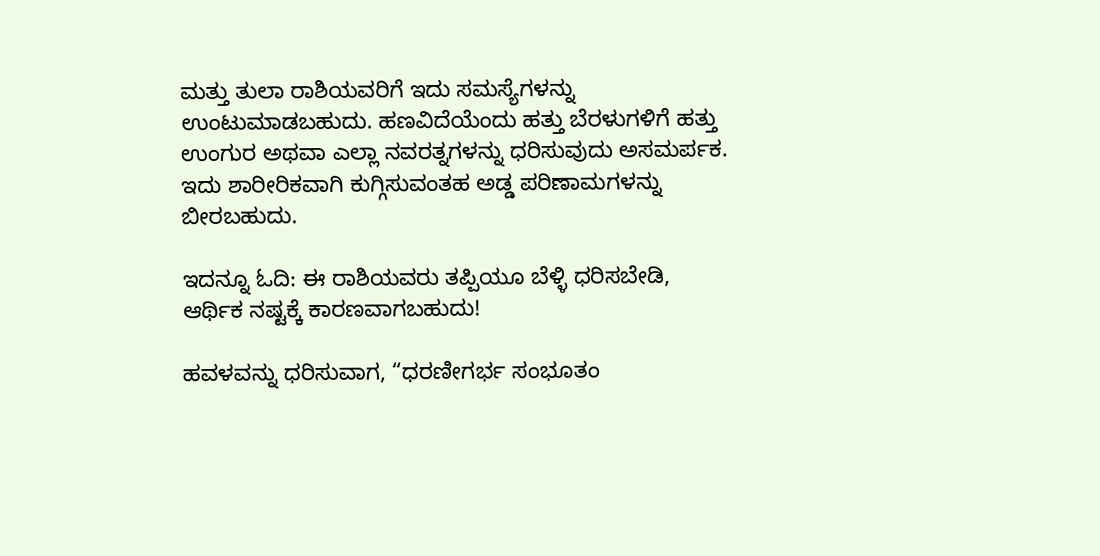ಮತ್ತು ತುಲಾ ರಾಶಿಯವರಿಗೆ ಇದು ಸಮಸ್ಯೆಗಳನ್ನು ಉಂಟುಮಾಡಬಹುದು. ಹಣವಿದೆಯೆಂದು ಹತ್ತು ಬೆರಳುಗಳಿಗೆ ಹತ್ತು ಉಂಗುರ ಅಥವಾ ಎಲ್ಲಾ ನವರತ್ನಗಳನ್ನು ಧರಿಸುವುದು ಅಸಮರ್ಪಕ. ಇದು ಶಾರೀರಿಕವಾಗಿ ಕುಗ್ಗಿಸುವಂತಹ ಅಡ್ಡ ಪರಿಣಾಮಗಳನ್ನು ಬೀರಬಹುದು.

ಇದನ್ನೂ ಓದಿ: ಈ ರಾಶಿಯವರು ತಪ್ಪಿಯೂ ಬೆಳ್ಳಿ ಧರಿಸಬೇಡಿ, ಆರ್ಥಿಕ ನಷ್ಟಕ್ಕೆ ಕಾರಣವಾಗಬಹುದು!

ಹವಳವನ್ನು ಧರಿಸುವಾಗ, “ಧರಣೀಗರ್ಭ ಸಂಭೂತಂ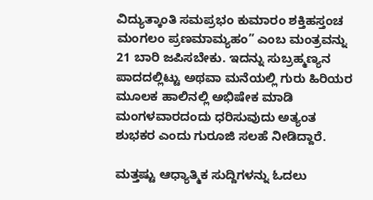ವಿದ್ಯುತ್ಕಾಂತಿ ಸಮಪ್ರಭಂ ಕುಮಾರಂ ಶಕ್ತಿಹಸ್ತಂಚ ಮಂಗಲಂ ಪ್ರಣಮಾಮ್ಯಹಂ” ಎಂಬ ಮಂತ್ರವನ್ನು 21 ಬಾರಿ ಜಪಿಸಬೇಕು. ಇದನ್ನು ಸುಬ್ರಹ್ಮಣ್ಯನ ಪಾದದಲ್ಲಿಟ್ಟು ಅಥವಾ ಮನೆಯಲ್ಲಿ ಗುರು ಹಿರಿಯರ ಮೂಲಕ ಹಾಲಿನಲ್ಲಿ ಅಭಿಷೇಕ ಮಾಡಿ ಮಂಗಳವಾರದಂದು ಧರಿಸುವುದು ಅತ್ಯಂತ ಶುಭಕರ ಎಂದು ಗುರೂಜಿ ಸಲಹೆ ನೀಡಿದ್ದಾರೆ.

ಮತ್ತಷ್ಟು ಆಧ್ಯಾತ್ಮಿಕ ಸುದ್ದಿಗಳನ್ನು ಓದಲು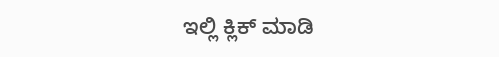ಇಲ್ಲಿ ಕ್ಲಿಕ್ ಮಾಡಿ